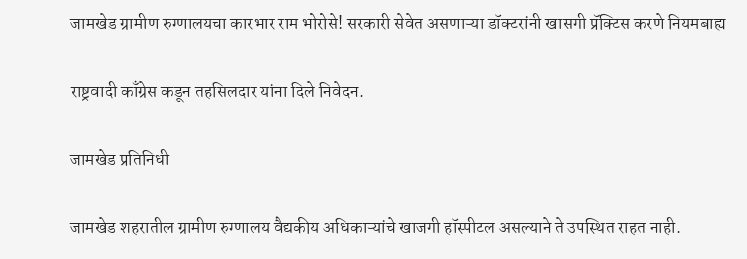जामखेड ग्रामीण रुग्णालयचा कारभार राम भोरोसे! सरकारी सेवेत असणाऱ्या डॉक्टरांनी खासगी प्रॅक्टिस करणे नियमबाह्य

राष्ट्रवादी काँग्रेस कडून तहसिलदार यांना दिले निवेदन.

जामखेड प्रतिनिधी

जामखेड शहरातील ग्रामीण रुग्णालय वैद्यकीय अधिकाऱ्यांचे खाजगी हॉस्पीटल असल्याने ते उपस्थित राहत नाही.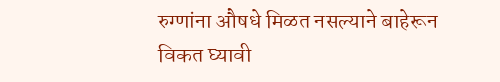रुग्णांना औषधे मिळत नसल्याने बाहेरून विकत घ्यावी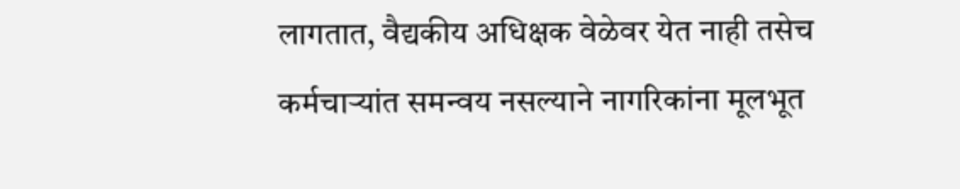लागतात, वैद्यकीय अधिक्षक वेळेवर येत नाही तसेच कर्मचाऱ्यांत समन्वय नसल्याने नागरिकांना मूलभूत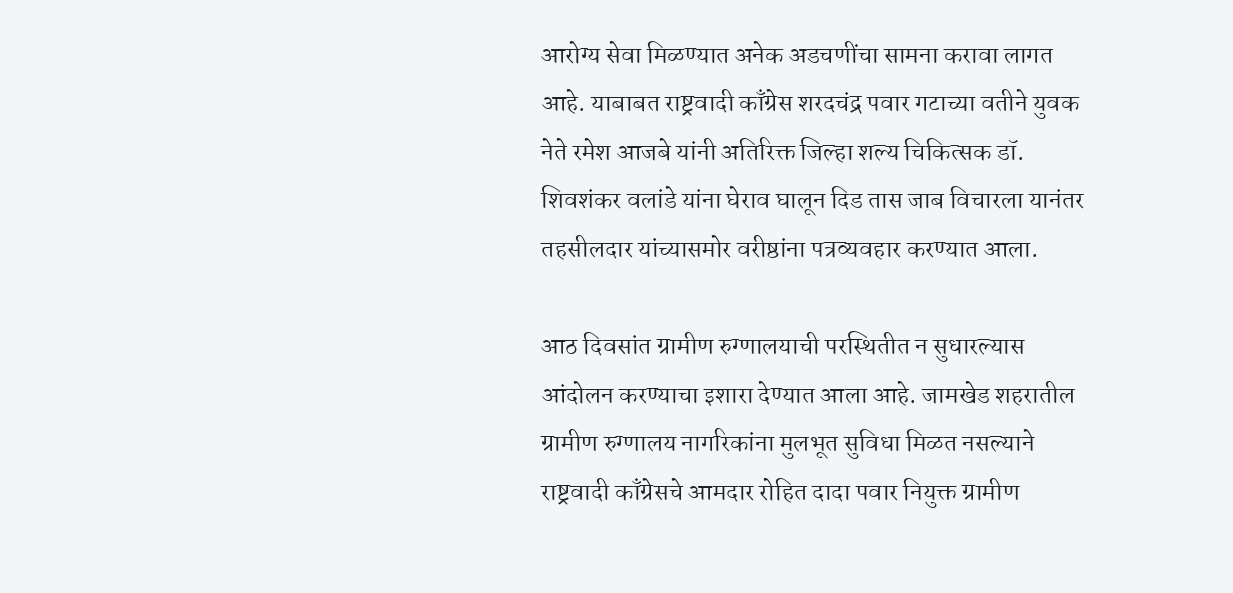आरोग्य सेवा मिळण्यात अनेक अडचणींचा सामना करावा लागत आहे. याबाबत राष्ट्रवादी काँग्रेस शरदचंद्र पवार गटाच्या वतीने युवक नेते रमेश आजबे यांनी अतिरिक्त जिल्हा शल्य चिकित्सक डॉ. शिवशंकर वलांडे यांना घेराव घालून दिड तास जाब विचारला यानंतर तहसीलदार यांच्यासमोर वरीष्ठांना पत्रव्यवहार करण्यात आला.

आठ दिवसांत ग्रामीण रुग्णालयाची परस्थितीत न सुधारल्यास आंदोलन करण्याचा इशारा देण्यात आला आहे. जामखेड शहरातील ग्रामीण रुग्णालय नागरिकांना मुलभूत सुविधा मिळत नसल्याने राष्ट्रवादी काँग्रेसचे आमदार रोहित दादा पवार नियुक्त ग्रामीण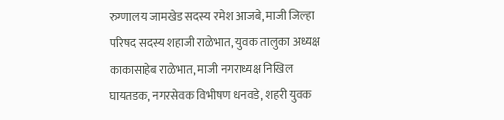रुग्णालय जामखेड सदस्य रमेश आजबे, माजी जिल्हा परिषद सदस्य शहाजी राळेभात, युवक तालुका अध्यक्ष काकासाहेब राळेभात, माजी नगराध्यक्ष निखिल घायतडक, नगरसेवक विभीषण धनवडे, शहरी युवक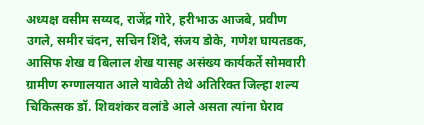अध्यक्ष वसीम सय्यद, राजेंद्र गोरे, हरीभाऊ आजबे, प्रवीण उगले, समीर चंदन, सचिन शिंदे, संजय डोके, गणेश घायतडक, आसिफ शेख व बिलाल शेख यासह असंख्य कार्यकर्ते सोमवारी ग्रामीण रुग्णालयात आले यावेळी तेथे अतिरिक्त जिल्हा शल्य चिकित्सक डॉ. शिवशंकर वलांडे आले असता त्यांना घेराव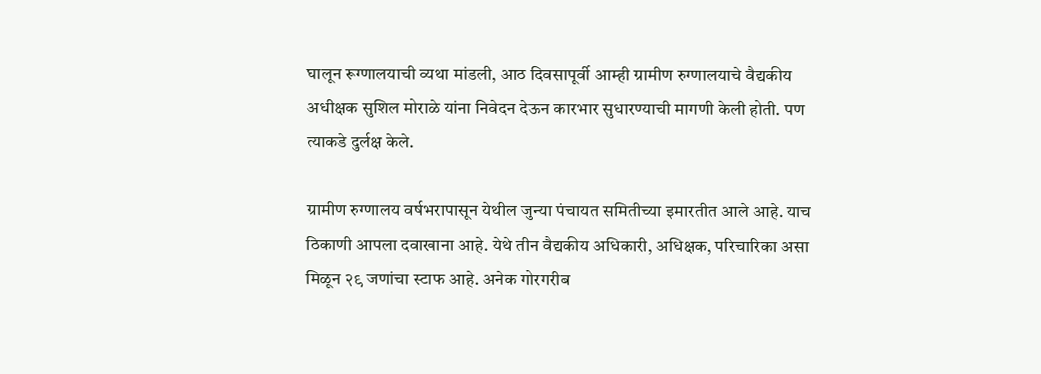घालून रूग्णालयाची व्यथा मांडली, आठ दिवसापूर्वी आम्ही ग्रामीण रुग्णालयाचे वैद्यकीय अधीक्षक सुशिल मोराळे यांना निवेदन देऊन कारभार सुधारण्याची मागणी केली होती. पण त्याकडे दुर्लक्ष केले.

ग्रामीण रुग्णालय वर्षभरापासून येथील जुन्या पंचायत समितीच्या इमारतीत आले आहे. याच ठिकाणी आपला दवाखाना आहे. येथे तीन वैद्यकीय अधिकारी, अधिक्षक, परिचारिका असा मिळून २९ जणांचा स्टाफ आहे. अनेक गोरगरीब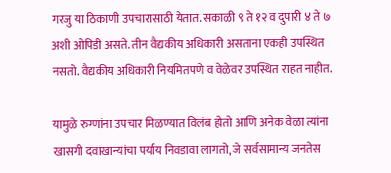गरजु या ठिकाणी उपचारासाठी येतात. सकाळी ९ ते १२ व दुपारी ४ ते ७ अशी ओपिडी असते. तीन वैद्यकीय अधिकारी असताना एकही उपस्थित नसतो. वैद्यकीय अधिकारी नियमितपणे व वेळेवर उपस्थित राहत नाहीत.

यामुळे रुग्णांना उपचार मिळण्यात विलंब होतो आणि अनेक वेळा त्यांना खासगी दवाखान्यांचा पर्याय निवडावा लागतो, जे सर्वसामान्य जनतेस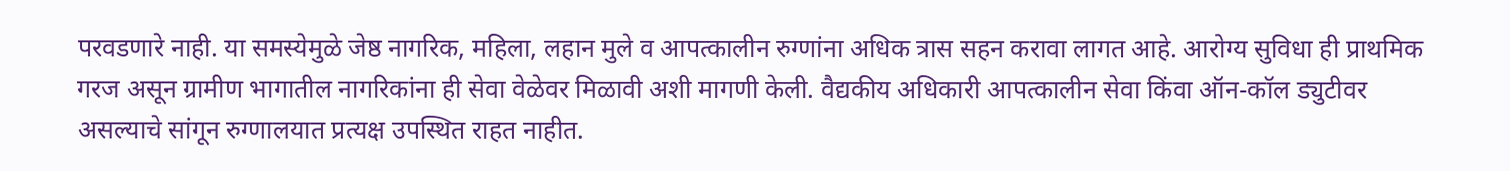परवडणारे नाही. या समस्येमुळे जेष्ठ नागरिक, महिला, लहान मुले व आपत्कालीन रुग्णांना अधिक त्रास सहन करावा लागत आहे. आरोग्य सुविधा ही प्राथमिक गरज असून ग्रामीण भागातील नागरिकांना ही सेवा वेळेवर मिळावी अशी मागणी केली. वैद्यकीय अधिकारी आपत्कालीन सेवा किंवा ऑन-कॉल ड्युटीवर असल्याचे सांगून रुग्णालयात प्रत्यक्ष उपस्थित राहत नाहीत.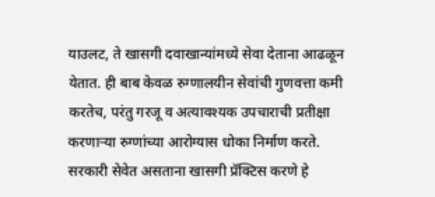याउलट, ते खासगी दवाखान्यांमध्ये सेवा देताना आढळून येतात. ही बाब केवळ रुग्णालयीन सेवांची गुणवत्ता कमी करतेच, परंतु गरजू व अत्यावश्यक उपचाराची प्रतीक्षा करणाऱ्या रुग्णांच्या आरोग्यास धोका निर्माण करते. सरकारी सेवेत असताना खासगी प्रॅक्टिस करणे हे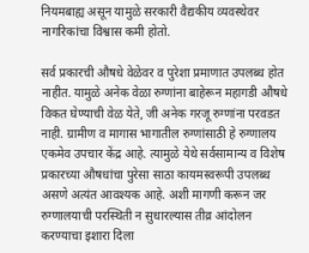नियमबाह्य असून यामुळे सरकारी वैद्यकीय व्यवस्थेवर नागरिकांचा विश्वास कमी होतो.

सर्व प्रकारची औषधे वेळेवर व पुरेशा प्रमाणात उपलब्ध होत नाहीत. यामुळे अनेक वेळा रुग्णांना बाहेरून महागडी औषधे विकत घेण्याची वेळ येते, जी अनेक गरजू रुग्णांना परवडत नाही. ग्रामीण व मागास भागातील रुग्णांसाठी हे रुग्णालय एकमेव उपचार केंद्र आहे. त्यामुळे येथे सर्वसामान्य व विशेष प्रकारच्या औषधांचा पुरेसा साठा कायमस्वरूपी उपलब्ध असणे अत्यंत आवश्यक आहे. अशी मागणी करून जर रुग्णालयाची परस्थिती न सुधारल्यास तीव्र आंदोलन करण्याचा इशारा दिला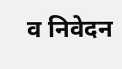व निवेदन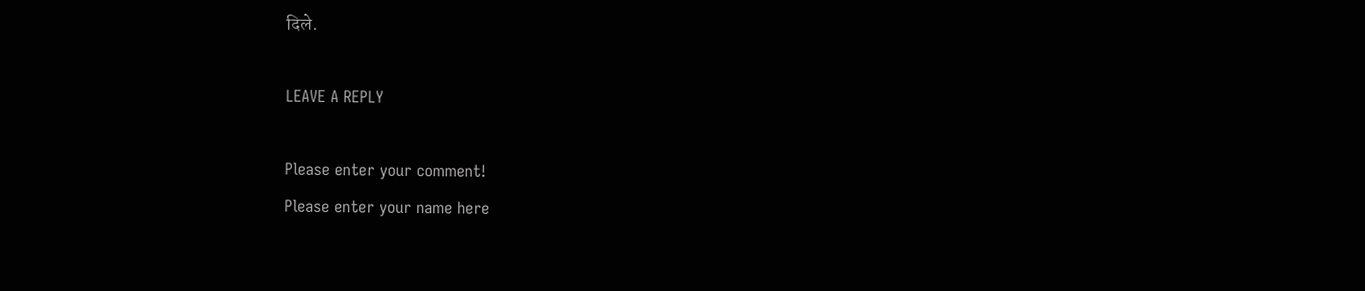दिले.

LEAVE A REPLY

Please enter your comment!
Please enter your name here